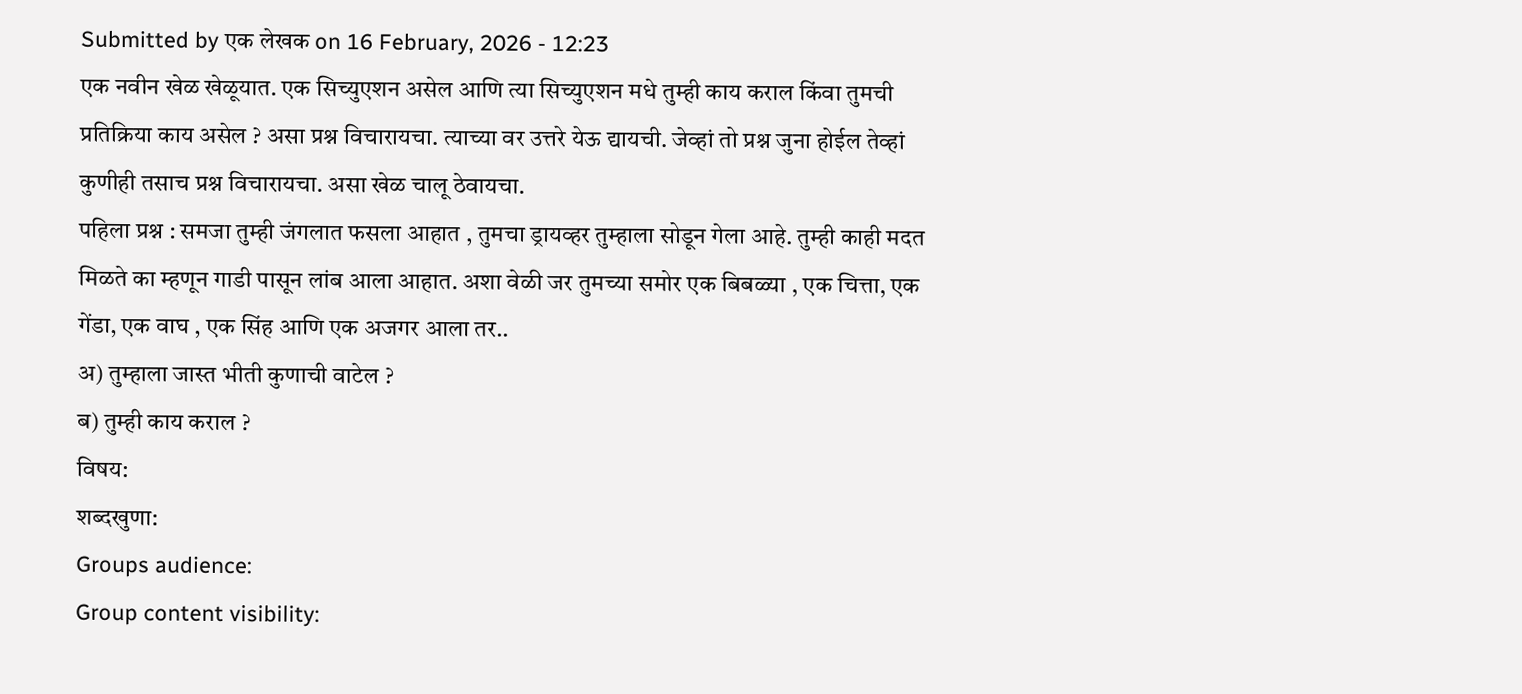Submitted by एक लेखक on 16 February, 2026 - 12:23
एक नवीन खेळ खेळूयात. एक सिच्युएशन असेल आणि त्या सिच्युएशन मधे तुम्ही काय कराल किंवा तुमची प्रतिक्रिया काय असेल ? असा प्रश्न विचारायचा. त्याच्या वर उत्तरे येऊ द्यायची. जेव्हां तो प्रश्न जुना होईल तेव्हां कुणीही तसाच प्रश्न विचारायचा. असा खेळ चालू ठेवायचा.
पहिला प्रश्न : समजा तुम्ही जंगलात फसला आहात , तुमचा ड्रायव्हर तुम्हाला सोडून गेला आहे. तुम्ही काही मदत मिळते का म्हणून गाडी पासून लांब आला आहात. अशा वेळी जर तुमच्या समोर एक बिबळ्या , एक चित्ता, एक गेंडा, एक वाघ , एक सिंह आणि एक अजगर आला तर..
अ) तुम्हाला जास्त भीती कुणाची वाटेल ?
ब) तुम्ही काय कराल ?
विषय:
शब्दखुणा:
Groups audience:
Group content visibility: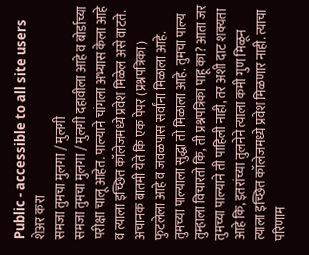Public - accessible to all site users
शेअर करा
समजा तुमचा मुलगा / मुलगी
समजा तुमचा मुलगा / मुलगी दहावीला आहे व बोर्डाच्या परीक्षा चालू आहेत. पाल्याने चांगला अभ्यास केला आहे व त्याला इच्छित कॉलेजमध्ये प्रवेश मिळेल असे वाटते. अचानक बातमी येते कि एक पेपर (प्रश्नपत्रिका) फुटलेला आहे व जवळपास सर्वांना मिळाला आहे. तुमच्या पाल्याला सुद्धा तो मिळाला आहे. तुमचा पाल्य तुम्हाला विचारतो कि, ती प्रश्नपत्रिका पाहू का? आता जर तुमच्या पाल्याने ती पाहिली नाही, तर अशी दाट शक्यता आहे कि, इतरांच्या तुलनेने त्याला कमी गुण मिळून त्याला इच्छित कॉलेजमध्ये प्रवेश मिळणार नाही. त्याचा परिणाम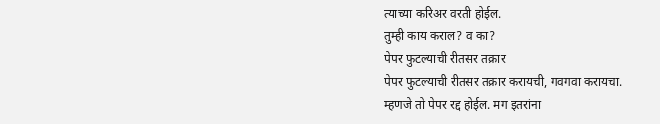त्याच्या करिअर वरती होईल.
तुम्ही काय कराल? व का?
पेपर फुटल्याची रीतसर तक्रार
पेपर फुटल्याची रीतसर तक्रार करायची, गवगवा करायचा.
म्हणजे तो पेपर रद्द होईल. मग इतरांना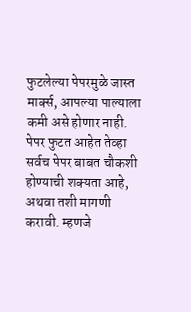फुटलेल्या पेपरमुळे जास्त मार्क्स, आपल्या पाल्याला कमी असे होणार नाही.
पेपर फुटत आहेत तेव्हा सर्वच पेपर बाबत चौकशी होण्याची शक्यता आहे, अथवा तशी मागणी करावी. म्हणजे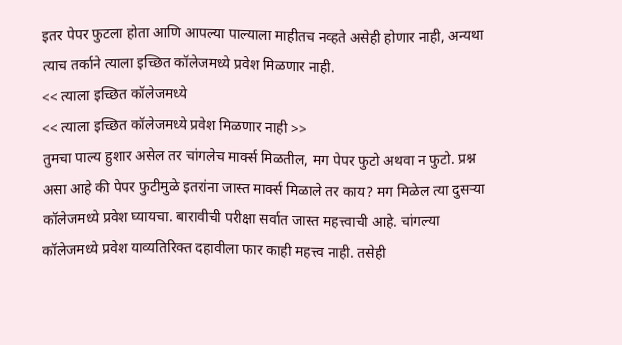इतर पेपर फुटला होता आणि आपल्या पाल्याला माहीतच नव्हते असेही होणार नाही, अन्यथा त्याच तर्काने त्याला इच्छित कॉलेजमध्ये प्रवेश मिळणार नाही.
<< त्याला इच्छित कॉलेजमध्ये
<< त्याला इच्छित कॉलेजमध्ये प्रवेश मिळणार नाही >>
तुमचा पाल्य हुशार असेल तर चांगलेच मार्क्स मिळतील, मग पेपर फुटो अथवा न फुटो. प्रश्न असा आहे की पेपर फुटीमुळे इतरांना जास्त मार्क्स मिळाले तर काय? मग मिळेल त्या दुसऱ्या कॉलेजमध्ये प्रवेश घ्यायचा. बारावीची परीक्षा सर्वात जास्त महत्त्वाची आहे. चांगल्या कॉलेजमध्ये प्रवेश याव्यतिरिक्त दहावीला फार काही महत्त्व नाही. तसेही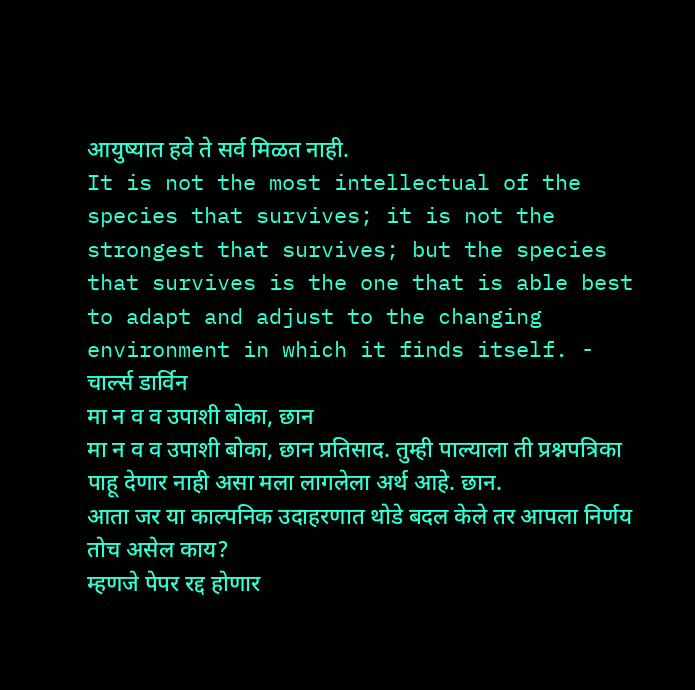आयुष्यात हवे ते सर्व मिळत नाही.
It is not the most intellectual of the species that survives; it is not the strongest that survives; but the species that survives is the one that is able best to adapt and adjust to the changing environment in which it finds itself. - चार्ल्स डार्विन
मा न व व उपाशी बोका, छान
मा न व व उपाशी बोका, छान प्रतिसाद. तुम्ही पाल्याला ती प्रश्नपत्रिका पाहू देणार नाही असा मला लागलेला अर्थ आहे. छान.
आता जर या काल्पनिक उदाहरणात थोडे बदल केले तर आपला निर्णय तोच असेल काय?
म्हणजे पेपर रद्द होणार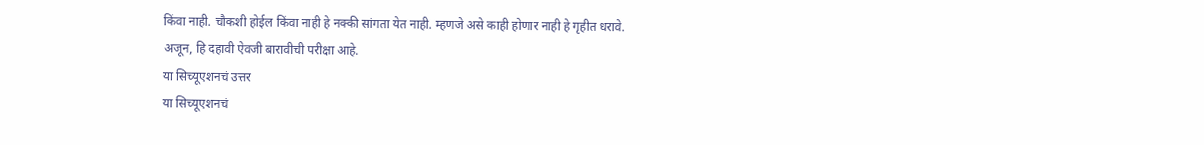किंवा नाही. चौकशी होईल किंवा नाही हे नक्की सांगता येत नाही. म्हणजे असे काही होणार नाही हे गृहीत धरावे.
अजून, हि दहावी ऐवजी बारावीची परीक्षा आहे.
या सिच्यूएशनचं उत्तर
या सिच्यूएशनचं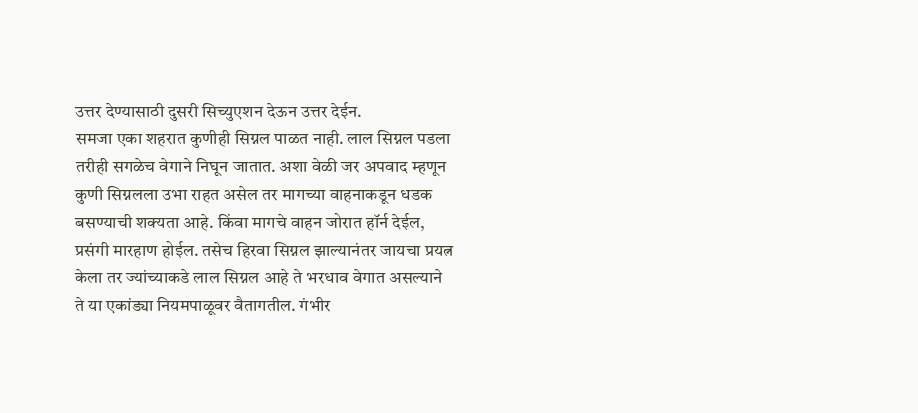उत्तर देण्यासाठी दुसरी सिच्युएशन देऊन उत्तर देईन.
समजा एका शहरात कुणीही सिग्नल पाळत नाही. लाल सिग्नल पडला तरीही सगळेच वेगाने निघून जातात. अशा वेळी जर अपवाद म्हणून कुणी सिग्नलला उभा राहत असेल तर मागच्या वाहनाकडून धडक बसण्याची शक्यता आहे. किंवा मागचे वाहन जोरात हॉर्न देईल, प्रसंगी मारहाण होईल. तसेच हिरवा सिग्नल झाल्यानंतर जायचा प्रयत्न केला तर ज्यांच्याकडे लाल सिग्नल आहे ते भरधाव वेगात असल्याने ते या एकांड्या नियमपाळूवर वैतागतील. गंभीर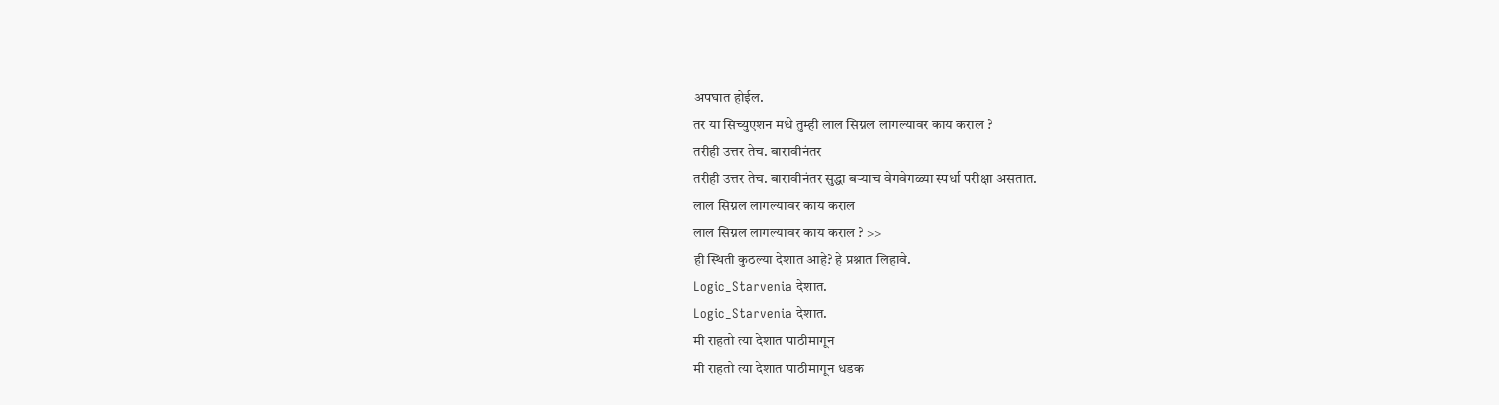अपघात होईल.
तर या सिच्युएशन मधे तुम्ही लाल सिग्नल लागल्यावर काय कराल ?
तरीही उत्तर तेच. बारावीनंतर
तरीही उत्तर तेच. बारावीनंतर सुद्धा बऱ्याच वेगवेगळ्या स्पर्धा परीक्षा असतात.
लाल सिग्नल लागल्यावर काय कराल
लाल सिग्नल लागल्यावर काय कराल ? >>
ही स्थिती कुठल्या देशात आहे? हे प्रश्नात लिहावे.
Logic_Starvenia देशात.
Logic_Starvenia देशात.
मी राहतो त्या देशात पाठीमागून
मी राहतो त्या देशात पाठीमागून धडक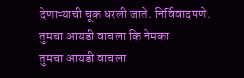देणाऱ्याची चूक धरली जाते. निर्विवादपणे.
तुमचा आयडी वाचला कि नेमका
तुमचा आयडी वाचला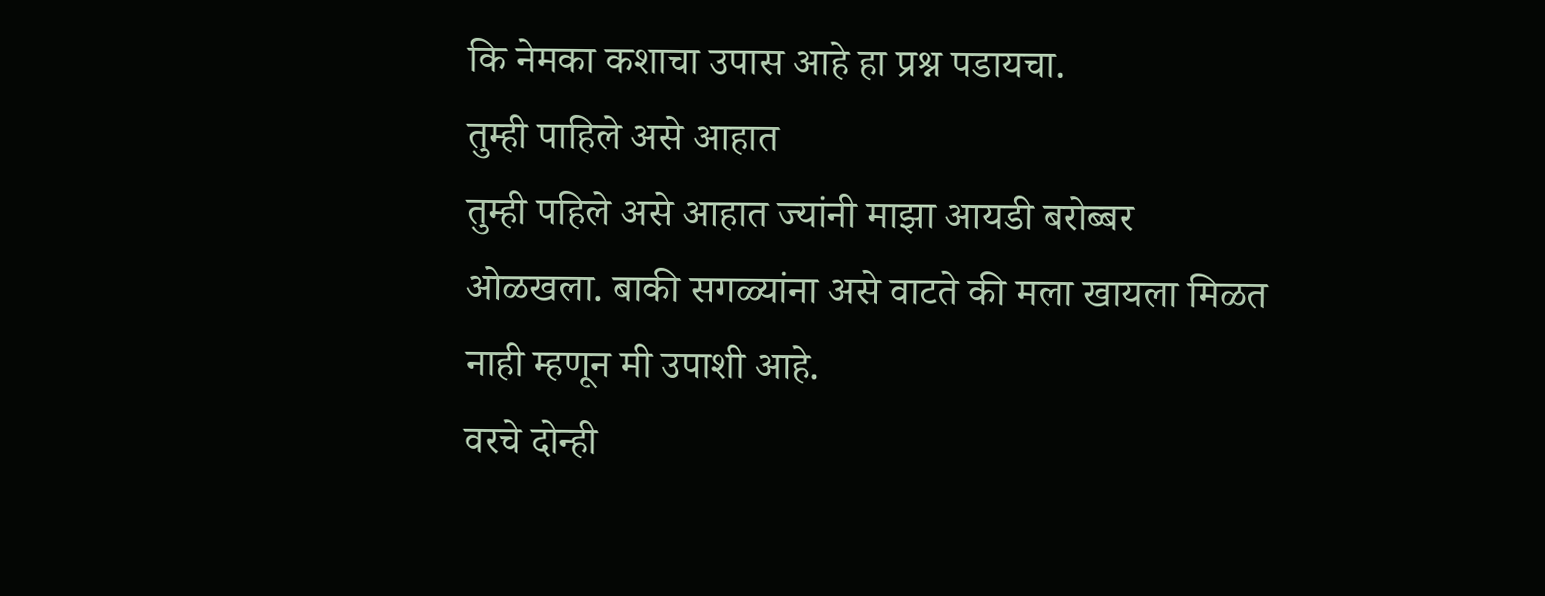कि नेमका कशाचा उपास आहे हा प्रश्न पडायचा.
तुम्ही पाहिले असे आहात
तुम्ही पहिले असे आहात ज्यांनी माझा आयडी बरोब्बर ओळखला. बाकी सगळ्यांना असे वाटते की मला खायला मिळत नाही म्हणून मी उपाशी आहे.
वरचे दोन्ही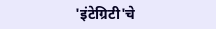'इंटेग्रिटी'चे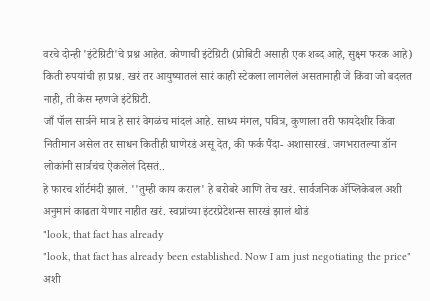वरचे दोन्ही 'इंटेग्रिटी'चे प्रश्न आहेत. कोणाची इंटेग्रिटी (प्रोबिटी असाही एक शब्द आहे, सुक्ष्म फरक आहे) किती रुपयांची हा प्रश्न. खरं तर आयुष्यातलं सारं काही स्टेकला लागलेलं असतानाही जे किंवा जो बदलत नाही, ती केस म्हणजे इंटेग्रिटी.
जाँ पॉल सार्त्रने मात्र हे सारं वेगळंच मांदलं आहे. साध्य मंगल, पवित्र, कुणाला तरी फायदेशीर किंवा नितीमान असेल तर साधन कितीही घाणेरडं असू देत, की फर्क पैंदा- अशासारखं. जगभरातल्या डॉन लोकांनी सार्त्रचंच ऐकलेलं दिसतं..
हे फारच शॉर्टमंदी झालं. ''तुम्ही काय कराल' हे बरोबरे आणि तेच खरं. सार्वजनिक ॲप्लिकेबल अशी अनुमानं काढता येणार नाहीत खरं. स्वप्नांच्या इंटरप्रेटेशन्स सारखं झालं थोडं
"look, that fact has already
"look, that fact has already been established. Now I am just negotiating the price" अशी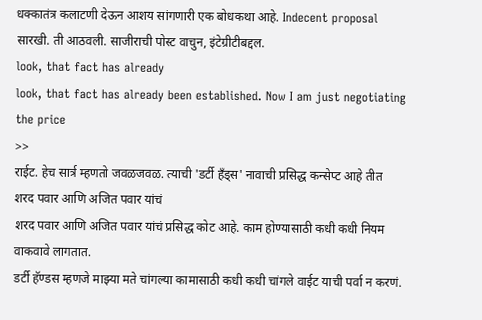धक्कातंत्र कलाटणी देऊन आशय सांगणारी एक बोधकथा आहे. Indecent proposal सारखी. ती आठवली. साजीराची पोस्ट वाचुन, इंटेग्रीटीबद्दल.
look, that fact has already
look, that fact has already been established. Now I am just negotiating the price
>>
राईट. हेच सार्त्र म्हणतो जवळजवळ. त्याची 'डर्टी हँड्स' नावाची प्रसिद्ध कन्सेप्ट आहे तीत
शरद पवार आणि अजित पवार यांचं
शरद पवार आणि अजित पवार यांचं प्रसिद्ध कोट आहे. काम होण्यासाठी कधी कधी नियम वाकवावे लागतात.
डर्टी हॅण्डस म्हणजे माझ्या मते चांगल्या कामासाठी कधी कधी चांगले वाईट याची पर्वा न करणं.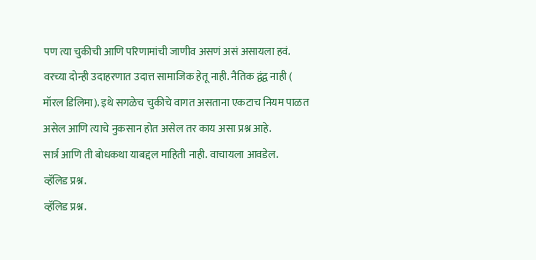पण त्या चुकीची आणि परिणामांची जाणीव असणं असं असायला हवं. वरच्या दोन्ही उदाहरणात उदात्त सामाजिक हेतू नाही. नैतिक द्वंद्व नाही ( मॉरल डिलिमा). इथे सगळेच चुकीचे वागत असताना एकटाच नियम पाळत असेल आणि त्याचे नुकसान होत असेल तर काय असा प्रश्न आहे.
सार्त्र आणि ती बोधकथा याबद्दल माहिती नाही. वाचायला आवडेल.
व्हॅलिड प्रश्न.
व्हॅलिड प्रश्न.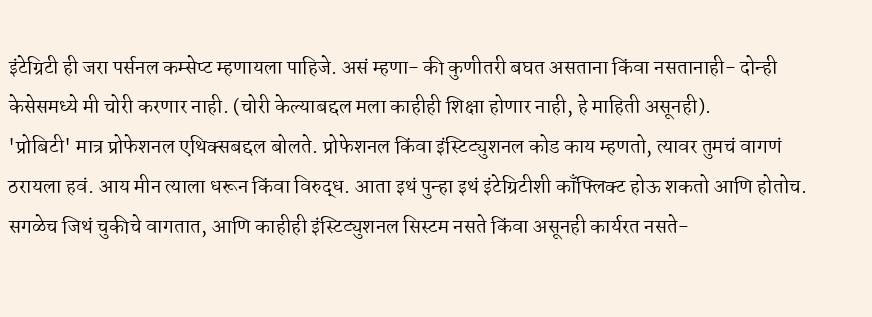इंटेग्रिटी ही जरा पर्सनल कम्सेप्ट म्हणायला पाहिजे. असं म्हणा- की कुणीतरी बघत असताना किंवा नसतानाही- दोन्ही केसेसमध्ये मी चोरी करणार नाही. (चोरी केल्याबद्दल मला काहीही शिक्षा होणार नाही, हे माहिती असूनही).
'प्रोबिटी' मात्र प्रोफेशनल एथिक्सबद्दल बोलते. प्रोफेशनल किंवा इंस्टिट्युशनल कोड काय म्हणतो, त्यावर तुमचं वागणं ठरायला हवं. आय मीन त्याला धरून किंवा विरुद्ध. आता इथं पुन्हा इथं इंटेग्रिटीशी काँफ्लिक्ट होऊ शकतो आणि होतोच.
सगळेच जिथं चुकीचे वागतात, आणि काहीही इंस्टिट्युशनल सिस्टम नसते किंवा असूनही कार्यरत नसते-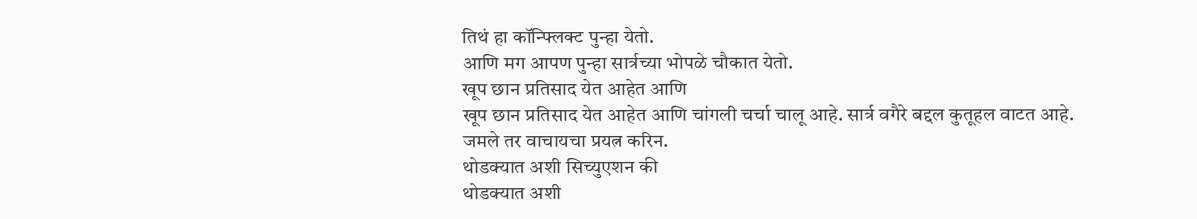तिथं हा कॉन्फ्लिक्ट पुन्हा येतो.
आणि मग आपण पुन्हा सार्त्रच्या भोपळे चौकात येतो.
खूप छान प्रतिसाद येत आहेत आणि
खूप छान प्रतिसाद येत आहेत आणि चांगली चर्चा चालू आहे. सार्त्र वगैरे बद्दल कुतूहल वाटत आहे. जमले तर वाचायचा प्रयत्न करिन.
थोडक्यात अशी सिच्युएशन की
थोडक्यात अशी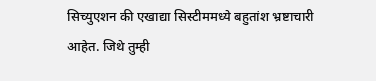सिच्युएशन की एखाद्या सिस्टीममध्ये बहुतांश भ्रष्टाचारी आहेत. जिथे तुम्ही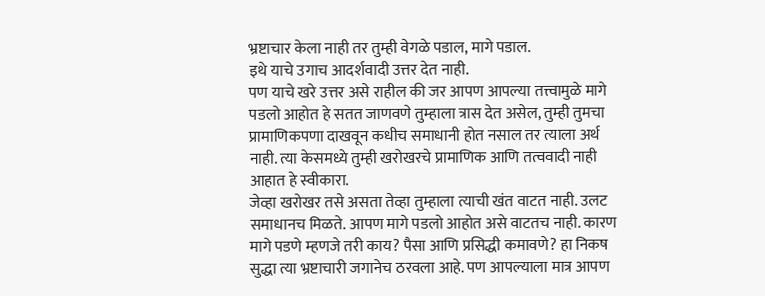भ्रष्टाचार केला नाही तर तुम्ही वेगळे पडाल, मागे पडाल.
इथे याचे उगाच आदर्शवादी उत्तर देत नाही.
पण याचे खरे उत्तर असे राहील की जर आपण आपल्या तत्त्वामुळे मागे पडलो आहोत हे सतत जाणवणे तुम्हाला त्रास देत असेल, तुम्ही तुमचा प्रामाणिकपणा दाखवून कधीच समाधानी होत नसाल तर त्याला अर्थ नाही. त्या केसमध्ये तुम्ही खरोखरचे प्रामाणिक आणि तत्ववादी नाही आहात हे स्वीकारा.
जेव्हा खरोखर तसे असता तेव्हा तुम्हाला त्याची खंत वाटत नाही. उलट समाधानच मिळते. आपण मागे पडलो आहोत असे वाटतच नाही. कारण मागे पडणे म्हणजे तरी काय? पैसा आणि प्रसिद्धी कमावणे? हा निकष सुद्धा त्या भ्रष्टाचारी जगानेच ठरवला आहे. पण आपल्याला मात्र आपण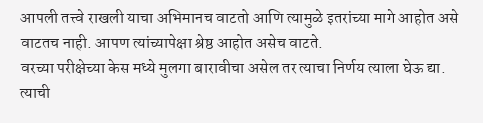आपली तत्त्वे राखली याचा अभिमानच वाटतो आणि त्यामुळे इतरांच्या मागे आहोत असे वाटतच नाही. आपण त्यांच्यापेक्षा श्रेष्ठ आहोत असेच वाटते.
वरच्या परीक्षेच्या केस मध्ये मुलगा बारावीचा असेल तर त्याचा निर्णय त्याला घेऊ द्या. त्याची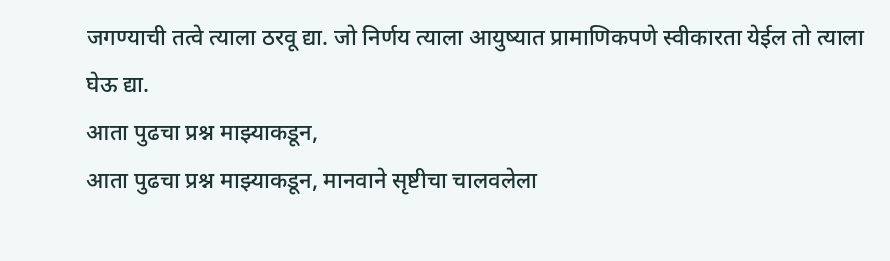जगण्याची तत्वे त्याला ठरवू द्या. जो निर्णय त्याला आयुष्यात प्रामाणिकपणे स्वीकारता येईल तो त्याला घेऊ द्या.
आता पुढचा प्रश्न माझ्याकडून,
आता पुढचा प्रश्न माझ्याकडून, मानवाने सृष्टीचा चालवलेला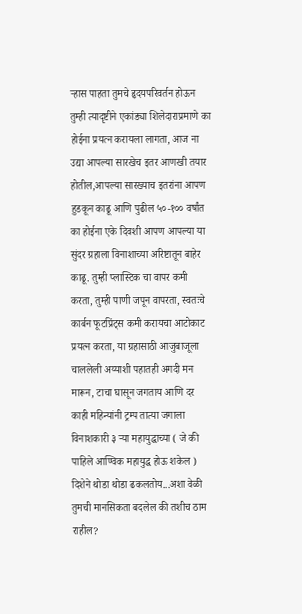ऱ्हास पाहता तुमचे हृदयपरिवर्तन होऊन तुम्ही त्यादृष्टीने एकांड्या शिलेदाराप्रमाणे का होईना प्रयत्न करायला लागता, आज ना उद्या आपल्या सारखेच इतर आणखी तयार होतील,आपल्या सारख्याच इतरांना आपण हुडकून काढू आणि पुढील ५०-१०० वर्षांत का होईना एके दिवशी आपण आपल्या या सुंदर ग्रहाला विनाशाच्या अरिष्टातून बाहेर काढू. तुम्ही प्लास्टिक चा वापर कमी करता, तुम्ही पाणी जपून वापरता, स्वतःचे कार्बन फूटप्रिंट्स कमी करायचा आटोकाट प्रयत्न करता, या ग्रहासाठी आजुबाजूला चाललेली अय्याशी पहातही अगदी मन मारून, टाचा घासून जगताय आणि दर काही महिन्यांनी ट्रम्प तात्या जगाला विनाशकारी ३ ऱ्या महायुद्धाच्या ( जे की पाहिले आण्विक महायुद्ध होऊ शकेल ) दिशेने थोडा थोडा ढकलतोय...अशा वेळी तुमची मानसिकता बदलेल की तशीच ठाम राहील?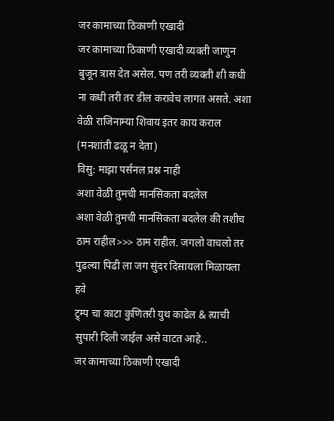जर कामाच्या ठिकाणी एखादी
जर कामाच्या ठिकाणी एखादी व्यक्ती जाणुन बुजून त्रास देत असेल. पण तरी व्यक्ती शी कधी ना कधी तरी तर डील करावेच लागत असते. अशा वेळी राजिनाम्या शिवाय इतर काय कराल (मनशांती ढळू न देता)
विसु: माझा पर्सनल प्रश्न नाही
अशा वेळी तुमची मानसिकता बदलेल
अशा वेळी तुमची मानसिकता बदलेल की तशीच ठाम राहील>>> ठाम राहील. जगलो वाचलो तर पुढल्या पिढी ला जग सुंदर दिसायला मिळायला हवे
ट्र्म्प चा काटा कुणितरी युथ काढेल & त्याची सुपारी दिली जाईल असे वाटत आहे..
जर कामाच्या ठिकाणी एखादी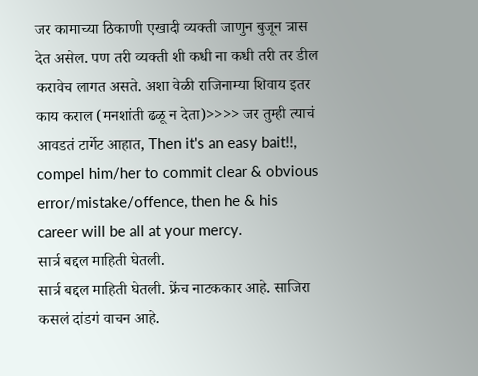जर कामाच्या ठिकाणी एखादी व्यक्ती जाणुन बुजून त्रास देत असेल. पण तरी व्यक्ती शी कधी ना कधी तरी तर डील करावेच लागत असते. अशा वेळी राजिनाम्या शिवाय इतर काय कराल (मनशांती ढळू न देता)>>>> जर तुम्ही त्याचं आवडतं टार्गेट आहात, Then it's an easy bait!!, compel him/her to commit clear & obvious error/mistake/offence, then he & his career will be all at your mercy.
सार्त्र बद्दल माहिती घेतली.
सार्त्र बद्दल माहिती घेतली. फ्रेंच नाटककार आहे. साजिरा कसलं दांडगं वाचन आहे.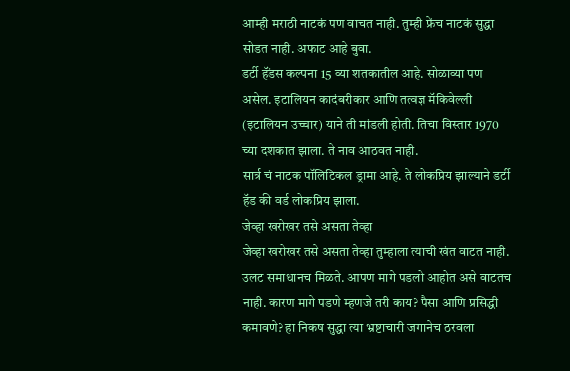आम्ही मराठी नाटकं पण वाचत नाही. तुम्ही फ्रेंच नाटकं सुद्धा सोडत नाही. अफाट आहे बुवा.
डर्टी हॅंडस कल्पना 15 व्या शतकातील आहे. सोळाव्या पण असेल. इटालियन कादंबरीकार आणि तत्वज्ञ मॅकिवेल्ली (इटालियन उच्चार) याने ती मांडली होती. तिचा विस्तार 1970 च्या दशकात झाला. ते नाव आठवत नाही.
सार्त्र चं नाटक पॉलिटिकल ड्रामा आहे. ते लोकप्रिय झाल्याने डर्टी हॅड की वर्ड लोकप्रिय झाला.
जेव्हा खरोखर तसे असता तेव्हा
जेव्हा खरोखर तसे असता तेव्हा तुम्हाला त्याची खंत वाटत नाही. उलट समाधानच मिळते. आपण मागे पडलो आहोत असे वाटतच नाही. कारण मागे पडणे म्हणजे तरी काय? पैसा आणि प्रसिद्धी कमावणे? हा निकष सुद्धा त्या भ्रष्टाचारी जगानेच ठरवला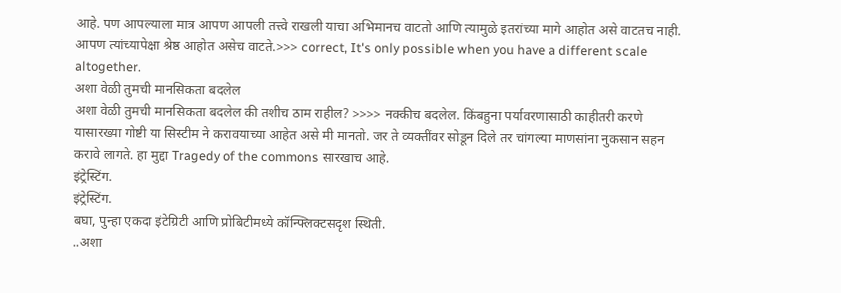आहे. पण आपल्याला मात्र आपण आपली तत्त्वे राखली याचा अभिमानच वाटतो आणि त्यामुळे इतरांच्या मागे आहोत असे वाटतच नाही. आपण त्यांच्यापेक्षा श्रेष्ठ आहोत असेच वाटते.>>> correct, It's only possible when you have a different scale altogether.
अशा वेळी तुमची मानसिकता बदलेल
अशा वेळी तुमची मानसिकता बदलेल की तशीच ठाम राहील? >>>> नक्कीच बदलेल. किंबहुना पर्यावरणासाठी काहीतरी करणे यासारख्या गोष्टी या सिस्टीम ने करावयाच्या आहेत असे मी मानतो. जर ते व्यक्तींवर सोडून दिले तर चांगल्या माणसांना नुकसान सहन करावे लागते. हा मुद्दा Tragedy of the commons सारखाच आहे.
इंट्रेस्टिंग.
इंट्रेस्टिंग.
बघा, पुन्हा एकदा इंटेग्रिटी आणि प्रोबिटीमध्ये कॉन्फ्लिक्टसदृश स्थिती.
..अशा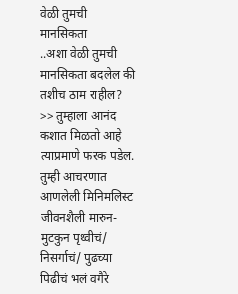वेळी तुमची मानसिकता
..अशा वेळी तुमची मानसिकता बदलेल की तशीच ठाम राहील? >> तुम्हाला आनंद कशात मिळतो आहे त्याप्रमाणे फरक पडेल. तुम्ही आचरणात आणलेली मिनिमलिस्ट जीवनशैली मारुन-मुटकुन पृथ्वीचं/ निसर्गाचं/ पुढच्या पिढीचं भलं वगैरे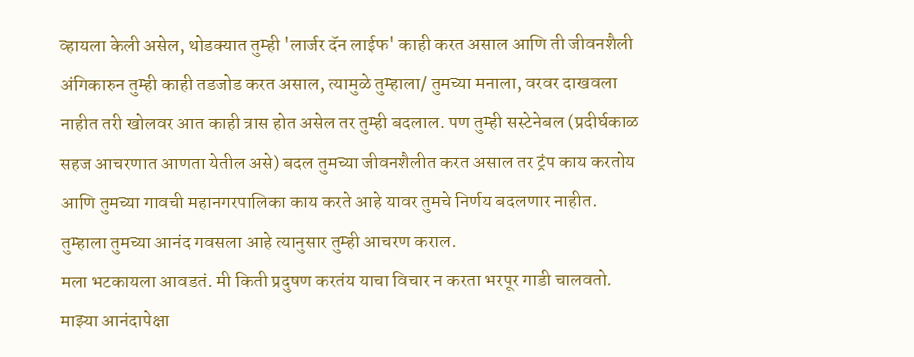व्हायला केली असेल, थोडक्यात तुम्ही 'लार्जर दॅन लाईफ' काही करत असाल आणि ती जीवनशैली अंगिकारुन तुम्ही काही तडजोड करत असाल, त्यामुळे तुम्हाला/ तुमच्या मनाला, वरवर दाखवला नाहीत तरी खोलवर आत काही त्रास होत असेल तर तुम्ही बदलाल. पण तुम्ही सस्टेनेबल (प्रदीर्घकाळ सहज आचरणात आणता येतील असे) बदल तुमच्या जीवनशैलीत करत असाल तर ट्रंप काय करतोय आणि तुमच्या गावची महानगरपालिका काय करते आहे यावर तुमचे निर्णय बदलणार नाहीत. तुम्हाला तुमच्या आनंद गवसला आहे त्यानुसार तुम्ही आचरण कराल.
मला भटकायला आवडतं. मी किती प्रदुषण करतंय याचा विचार न करता भरपूर गाडी चालवतो. माझ्या आनंदापेक्षा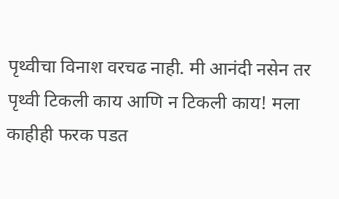पृथ्वीचा विनाश वरचढ नाही. मी आनंदी नसेन तर पृथ्वी टिकली काय आणि न टिकली काय! मला काहीही फरक पडत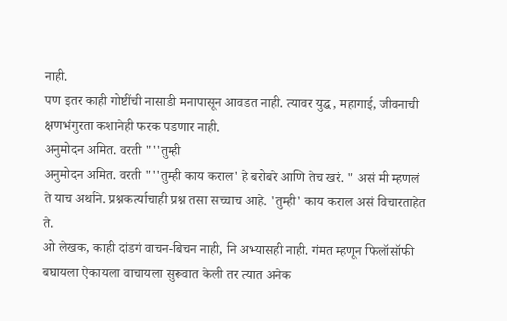नाही.
पण इतर काही गोष्टींची नासाडी मनापासून आवडत नाही. त्यावर युद्ध, महागाई, जीवनाची क्षणभंगुरता कशानेही फरक पडणार नाही.
अनुमोदन अमित. वरती "''तुम्ही
अनुमोदन अमित. वरती "''तुम्ही काय कराल' हे बरोबरे आणि तेच खरं. " असं मी म्हणलं ते याच अर्थाने. प्रश्नकर्त्याचाही प्रश्न तसा सच्चाच आहे. 'तुम्ही' काय कराल असं विचारताहेत ते.
ओ लेखक, काही दांडगं वाचन-बिचन नाही, नि अभ्यासही नाही. गंमत म्हणून फिलॉसॉफी बघायला ऐकायला वाचायला सुरूवात केली तर त्यात अनेक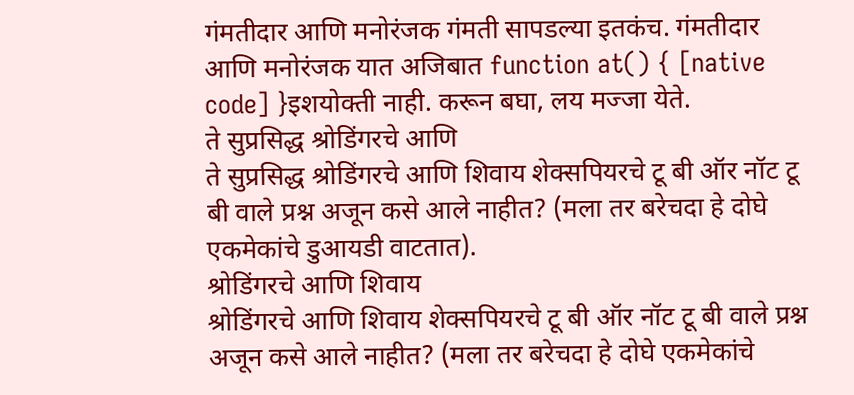गंमतीदार आणि मनोरंजक गंमती सापडल्या इतकंच. गंमतीदार आणि मनोरंजक यात अजिबात function at() { [native code] }इशयोक्ती नाही. करून बघा, लय मज्जा येते.
ते सुप्रसिद्ध श्रोडिंगरचे आणि
ते सुप्रसिद्ध श्रोडिंगरचे आणि शिवाय शेक्सपियरचे टू बी ऑर नॉट टू बी वाले प्रश्न अजून कसे आले नाहीत? (मला तर बरेचदा हे दोघे एकमेकांचे डुआयडी वाटतात).
श्रोडिंगरचे आणि शिवाय
श्रोडिंगरचे आणि शिवाय शेक्सपियरचे टू बी ऑर नॉट टू बी वाले प्रश्न अजून कसे आले नाहीत? (मला तर बरेचदा हे दोघे एकमेकांचे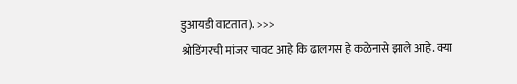डुआयडी वाटतात). >>>
श्रोडिंगरची मांजर चावट आहे कि ढालगस हे कळेनासे झाले आहे. क्या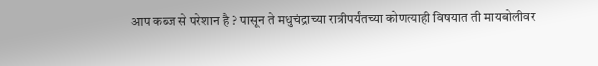आप कब्ज से परेशान है ? पासून ते मधुचंद्राच्या रात्रीपर्यंतच्या कोणत्याही विषयात ती मायबोलीवर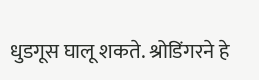धुडगूस घालू शकते. श्रोडिंगरने हे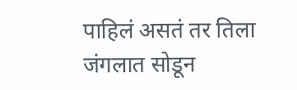पाहिलं असतं तर तिला जंगलात सोडून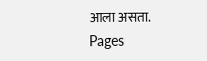आला असता.
Pages